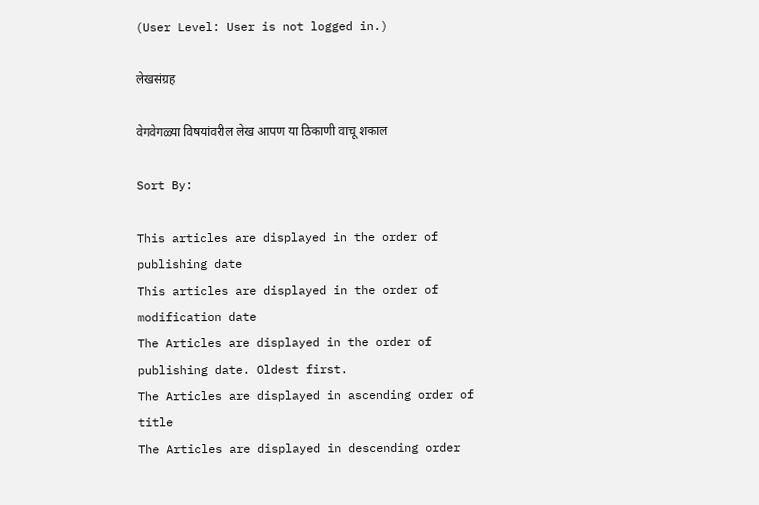(User Level: User is not logged in.)

लेखसंग्रह

वेगवेगळ्या विषयांवरील लेख आपण या ठिकाणी वाचू शकाल

Sort By:

This articles are displayed in the order of publishing date
This articles are displayed in the order of modification date
The Articles are displayed in the order of publishing date. Oldest first.
The Articles are displayed in ascending order of title
The Articles are displayed in descending order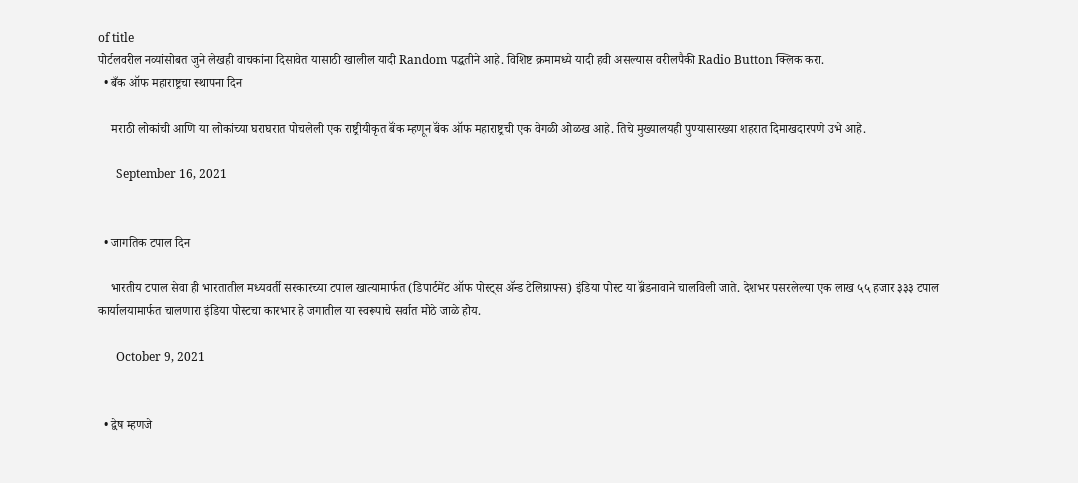of title
पोर्टलवरील नव्यांसोबत जुने लेखही वाचकांना दिसावेत यासाठी खालील यादी Random पद्धतीने आहे. विशिष्ट क्रमामध्ये यादी हवी असल्यास वरीलपैकी Radio Button क्लिक करा.
  • बँक ऑफ महाराष्ट्रचा स्थापना दिन

    मराठी लोकांची आणि या लोकांच्या घराघरात पोचलेली एक राष्ट्रीयीकृत बॅंक म्हणून बॅंक ऑफ महाराष्ट्रची एक वेगळी ओळख आहे. तिचे मुख्यालयही पुण्यासारख्या शहरात दिमाखदारपणे उभे आहे.

      September 16, 2021


  • जागतिक टपाल दिन

    भारतीय टपाल सेवा ही भारतातील मध्यवर्ती सरकारच्या टपाल खात्यामार्फत (डिपार्टमेंट ऑफ पोस्ट्स ॲन्ड टेलिग्राफ्स) इंडिया पोस्ट या ब्रॅंडनावाने चालविली जाते. देशभर पसरलेल्या एक लाख ५५ हजार ३३३ टपाल कार्यालयामार्फत चालणारा इंडिया पोस्टचा कारभार हे जगातील या स्वरूपाचे सर्वात मोठे जाळे होय.

      October 9, 2021


  • द्वेष म्हणजे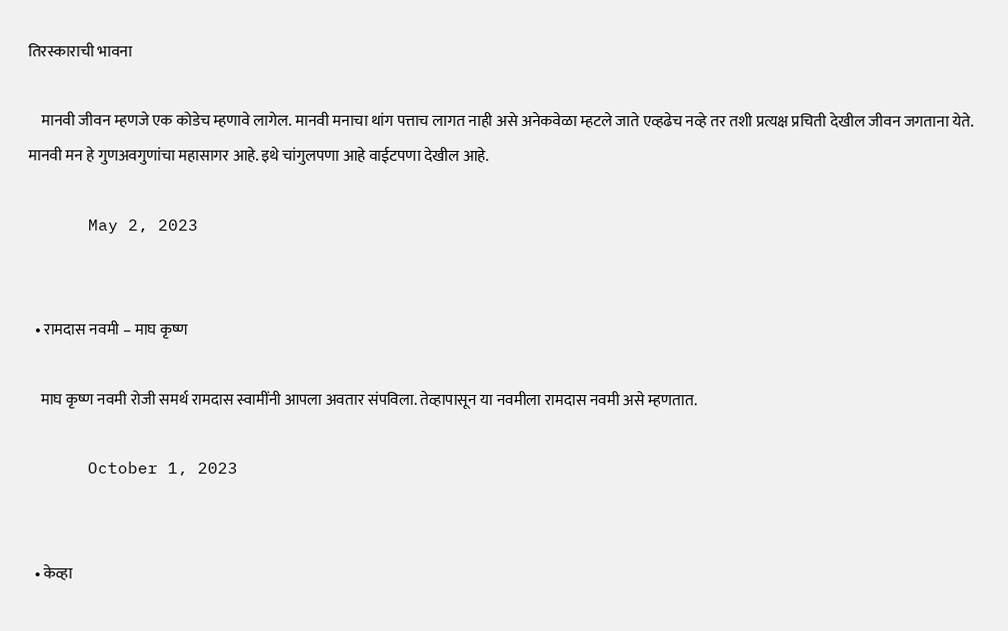तिरस्काराची भावना

    मानवी जीवन म्हणजे एक कोडेच म्हणावे लागेल. मानवी मनाचा थांग पत्ताच लागत नाही असे अनेकवेळा म्हटले जाते एव्हढेच नव्हे तर तशी प्रत्यक्ष प्रचिती देखील जीवन जगताना येते. मानवी मन हे गुणअवगुणांचा महासागर आहे. इथे चांगुलपणा आहे वाईटपणा देखील आहे.

      May 2, 2023


  • रामदास नवमी – माघ कृष्ण

    माघ कृष्ण नवमी रोजी समर्थ रामदास स्वामींनी आपला अवतार संपविला. तेव्हापासून या नवमीला रामदास नवमी असे म्हणतात.

      October 1, 2023


  • केव्हा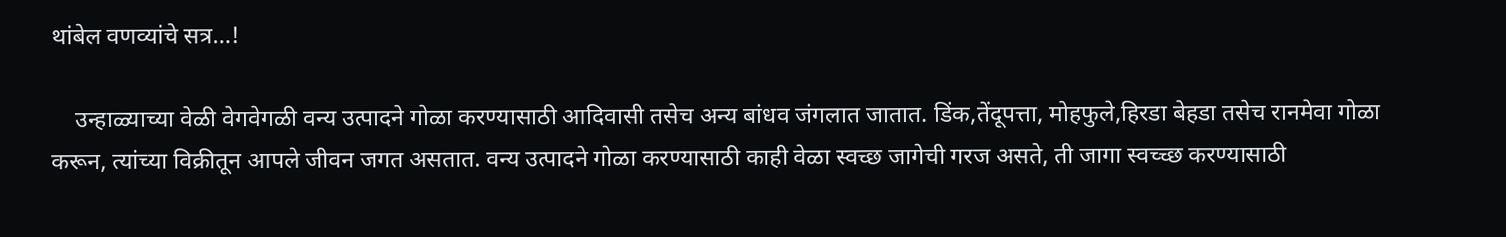थांबेल वणव्यांचे सत्र…!

    उन्हाळ्याच्या वेळी वेगवेगळी वन्य उत्पादने गोळा करण्यासाठी आदिवासी तसेच अन्य बांधव जंगलात जातात. डिंक,तेंदूपत्ता, मोहफुले,हिरडा बेहडा तसेच रानमेवा गोळा करून, त्यांच्या विक्रीतून आपले जीवन जगत असतात. वन्य उत्पादने गोळा करण्यासाठी काही वेळा स्वच्छ जागेची गरज असते, ती जागा स्वच्च्छ करण्यासाठी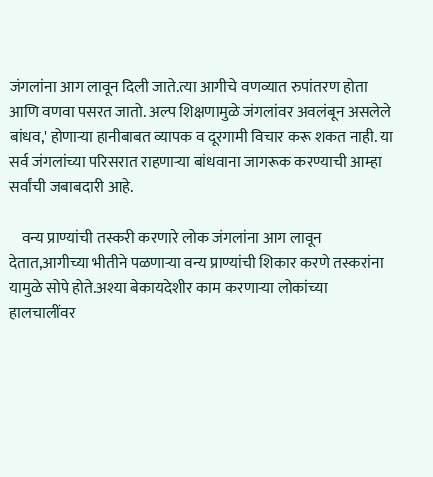जंगलांना आग लावून दिली जाते.त्या आगीचे वणव्यात रुपांतरण होता आणि वणवा पसरत जातो. अल्प शिक्षणामुळे जंगलांवर अवलंबून असलेले बांधव,' होणाऱ्या हानीबाबत व्यापक व दूरगामी विचार करू शकत नाही. या सर्व जंगलांच्या परिसरात राहणाऱ्या बांधवाना जागरूक करण्याची आम्हा सर्वांची जबाबदारी आहे.

    वन्य प्राण्यांची तस्करी करणारे लोक जंगलांना आग लावून देतात,आगीच्या भीतीने पळणाऱ्या वन्य प्राण्यांची शिकार करणे तस्करांना यामुळे सोपे होते.अश्या बेकायदेशीर काम करणाऱ्या लोकांच्या हालचालींवर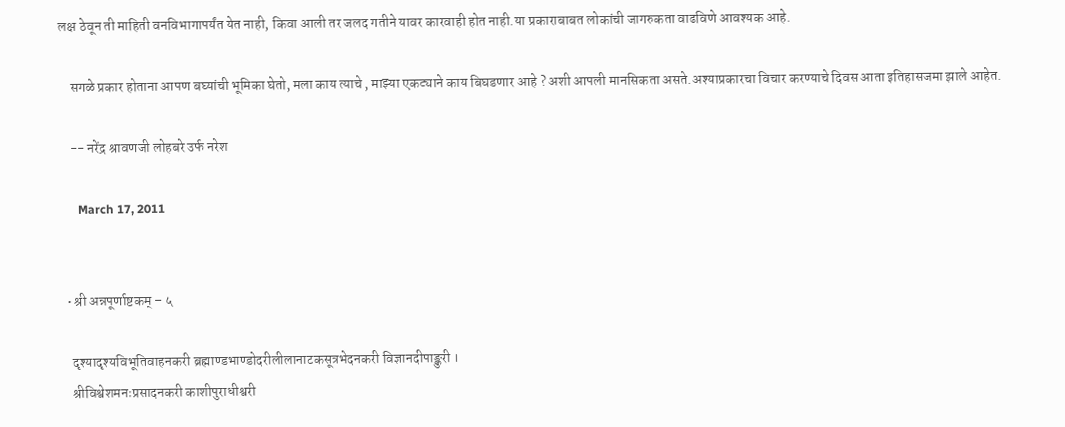लक्ष ठेवून ती माहिती वनविभागापर्यंत येत नाही, किवा आली तर जलद गतीने यावर कारवाही होत नाही.या प्रकाराबाबत लोकांची जागरुकता वाढविणे आवश्यक आहे.

    सगळे प्रकार होताना आपण बघ्यांची भूमिका घेतो, मला काय त्याचे , माझ्या एकट्याने काय बिघडणार आहे ? अशी आपली मानसिकता असते.अश्याप्रकारचा विचार करण्याचे दिवस आता इतिहासजमा झाले आहेत.

    -- नरेंद्र श्रावणजी लोहबरे उर्फ नरेश

      March 17, 2011


  • श्री अन्नपूर्णाष्टकम् – ५

    दृश्यादृश्यविभूतिवाहनकरी ब्रह्माण्डभाण्डोदरीलीलानाटकसूत्रभेदनकरी विज्ञानदीपाङ्कुरी ।
    श्रीविश्वेशमनःप्रसादनकरी काशीपुराधीश्वरी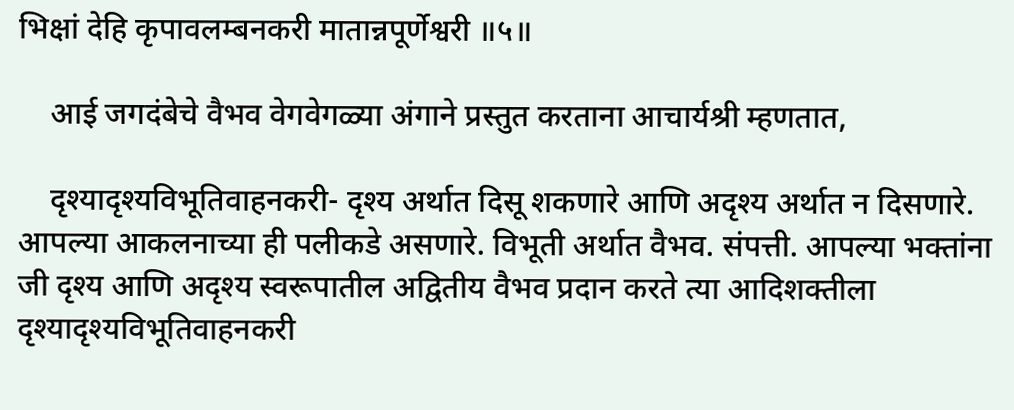भिक्षां देहि कृपावलम्बनकरी मातान्नपूर्णेश्वरी ॥५॥

    आई जगदंबेचे वैभव वेगवेगळ्या अंगाने प्रस्तुत करताना आचार्यश्री म्हणतात,

    दृश्यादृश्यविभूतिवाहनकरी- दृश्य अर्थात दिसू शकणारे आणि अदृश्य अर्थात न दिसणारे. आपल्या आकलनाच्या ही पलीकडे असणारे. विभूती अर्थात वैभव. संपत्ती. आपल्या भक्तांना जी दृश्य आणि अदृश्य स्वरूपातील अद्वितीय वैभव प्रदान करते त्या आदिशक्तीला दृश्यादृश्यविभूतिवाहनकरी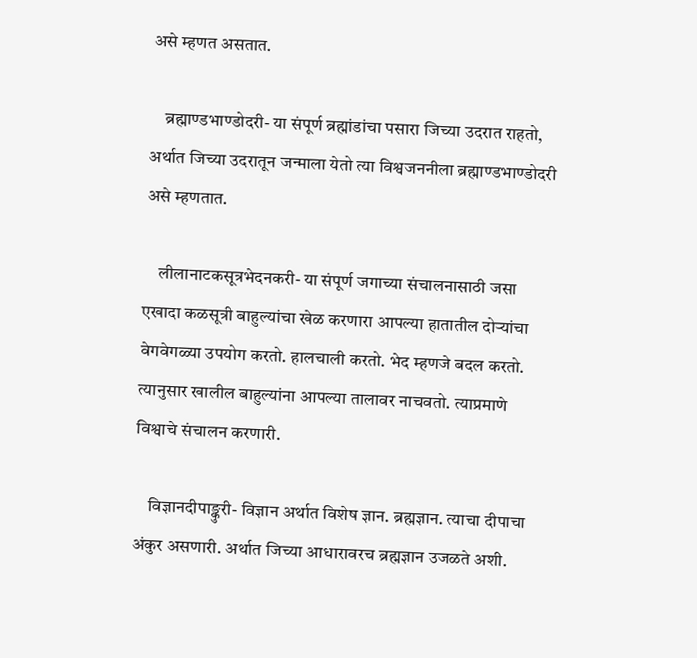असे म्हणत असतात.

    ब्रह्माण्डभाण्डोदरी- या संपूर्ण ब्रह्मांडांचा पसारा जिच्या उदरात राहतो, अर्थात जिच्या उदरातून जन्माला येतो त्या विश्वजननीला ब्रह्माण्डभाण्डोदरी असे म्हणतात.

    लीलानाटकसूत्रभेदनकरी- या संपूर्ण जगाच्या संचालनासाठी जसा एखादा कळसूत्री बाहुल्यांचा खेळ करणारा आपल्या हातातील दोऱ्यांचा वेगवेगळ्या उपयोग करतो. हालचाली करतो. भेद म्हणजे बदल करतो. त्यानुसार खालील बाहुल्यांना आपल्या तालावर नाचवतो. त्याप्रमाणे विश्वाचे संचालन करणारी.

    विज्ञानदीपाङ्कुरी- विज्ञान अर्थात विशेष ज्ञान. ब्रह्मज्ञान. त्याचा दीपाचा अंकुर असणारी. अर्थात जिच्या आधारावरच ब्रह्मज्ञान उजळते अशी.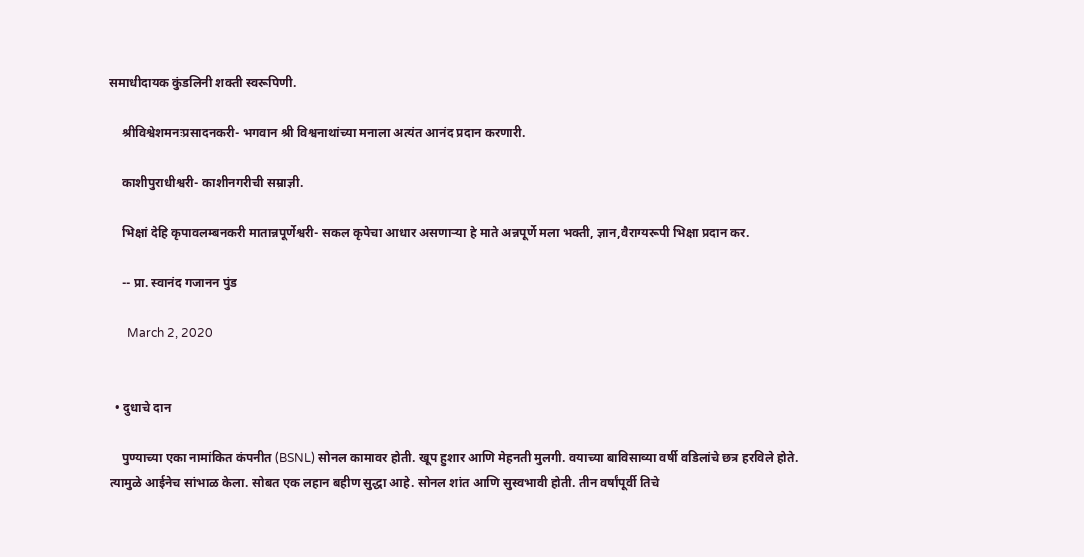समाधीदायक कुंडलिनी शक्ती स्वरूपिणी.

    श्रीविश्वेशमनःप्रसादनकरी- भगवान श्री विश्वनाथांच्या मनाला अत्यंत आनंद प्रदान करणारी.

    काशीपुराधीश्वरी- काशीनगरीची सम्राज्ञी.

    भिक्षां देहि कृपावलम्बनकरी मातान्नपूर्णेश्वरी- सकल कृपेचा आधार असणाऱ्या हे माते अन्नपूर्णे मला भक्ती, ज्ञान,वैराग्यरूपी भिक्षा प्रदान कर.

    -- प्रा. स्वानंद गजानन पुंड

      March 2, 2020


  • दुधाचे दान

    पुण्याच्या एका नामांकित कंपनीत (BSNL) सोनल कामावर होती. खूप हुशार आणि मेहनती मुलगी. वयाच्या बाविसाव्या वर्षी वडिलांचे छत्र हरविले होते. त्यामुळे आईनेच सांभाळ केला. सोबत एक लहान बहीण सुद्धा आहे. सोनल शांत आणि सुस्वभावी होती. तीन वर्षांपूर्वी तिचे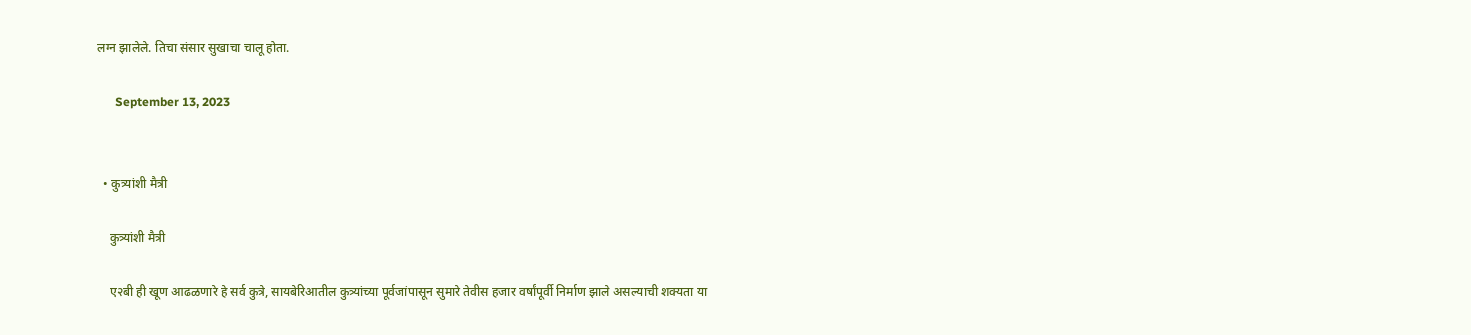लग्न झालेले. तिचा संसार सुखाचा चालू होता.

      September 13, 2023


  • कुत्र्यांशी मैत्री

    कुत्र्यांशी मैत्री

    ए२बी ही खूण आढळणारे हे सर्व कुत्रे, सायबेरिआतील कुत्र्यांच्या पूर्वजांपासून सुमारे तेवीस हजार वर्षांपूर्वी निर्माण झाले असल्याची शक्यता या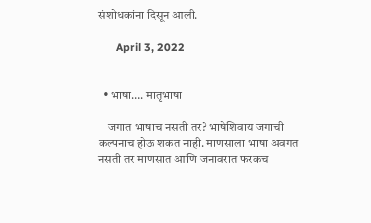संशोधकांना दिसून आली.

      April 3, 2022


  • भाषा…. मातृभाषा

    जगात भाषाच नसती तर? भाषेशिवाय जगाची कल्पनाच होऊ शकत नाही. माणसाला भाषा अवगत नसती तर माणसात आणि जनावरात फरकच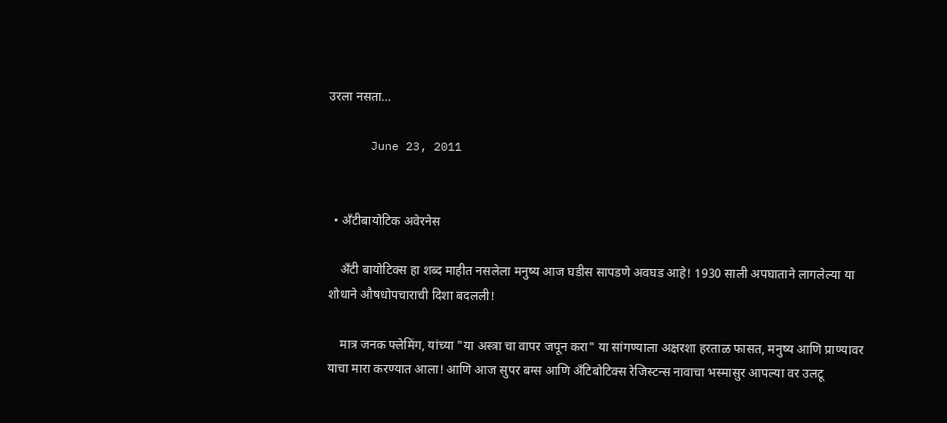उरला नसता…

      June 23, 2011


  • अँटीबायोटिक अवेरनेस

    अँटी बायोटिक्स हा शब्द माहीत नसलेला मनुष्य आज घडीस सापडणे अवघड आहे! 1930 साली अपघाताने लागलेल्या या शोधाने औषधोपचाराची दिशा बदलली!

    मात्र जनक फ्लेमिंग, यांच्या "या अस्त्रा चा वापर जपून करा" या सांगण्याला अक्षरशा हरताळ फासत, मनुष्य आणि प्राण्यावर याचा मारा करण्यात आला! आणि आज सुपर बग्स आणि अँटिबोटिक्स रेजिस्टन्स नावाचा भस्मासुर आपल्या वर उलटू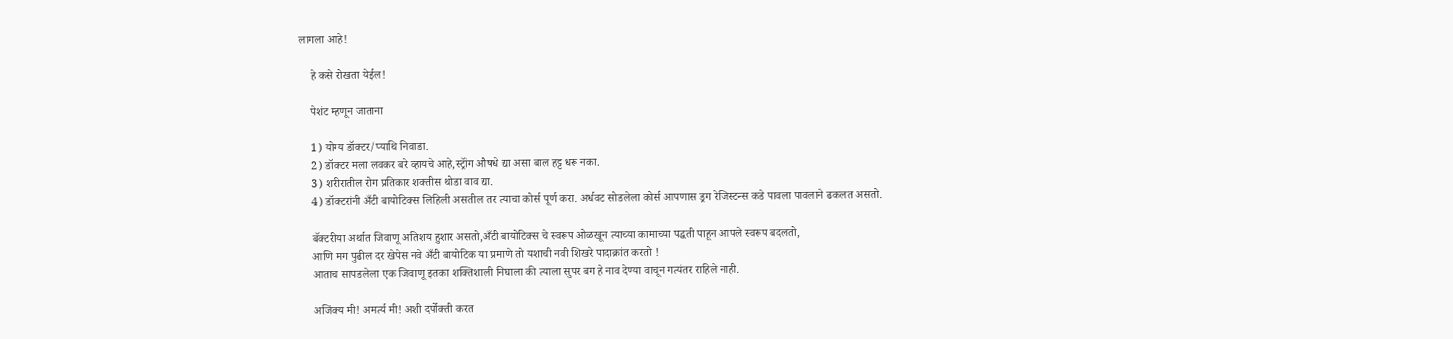लागला आहे!

    हे कसे रोखता येईल!

    पेशंट म्हणून जाताना

    1) योग्य डॉक्टर/प्याथि निवाडा.
    2) डॉक्टर मला लवकर बरे व्हायचे आहे,स्ट्रॉंग औषधे द्या असा बाल हट्ट धरू नका.
    3) शरीरातील रोग प्रतिकार शक्तीस थोडा वाव द्या.
    4) डॉक्टरांनी अँटी बायोटिक्स लिहिली असतील तर त्याचा कोर्स पूर्ण करा. अर्धवट सोडलेला कोर्स आपणास ड्रग रेजिस्टन्स कडे पावला पावलाने ढकलत असतो.

    बॅक्टरीया अर्थात जिवाणू अतिशय हुशार असतो,अँटी बायोटिक्स चे स्वरूप ओळखून त्याच्या कामाच्या पद्धती पाहून आपले स्वरूप बदलतो,
    आणि मग पुढील दर खेपेस नवे अँटी बायोटिक या प्रमाणे तो यशाची नवी शिखरे पादाक्रांत करतो !
    आताच सापडलेला एक जिवाणू इतका शक्तिशाली निघाला की त्याला सुपर बग हे नाव देण्या वाचून गत्यंतर राहिले नाही.

    अजिंक्य मी! अमर्त्य मी! अशी दर्पोक्ती करत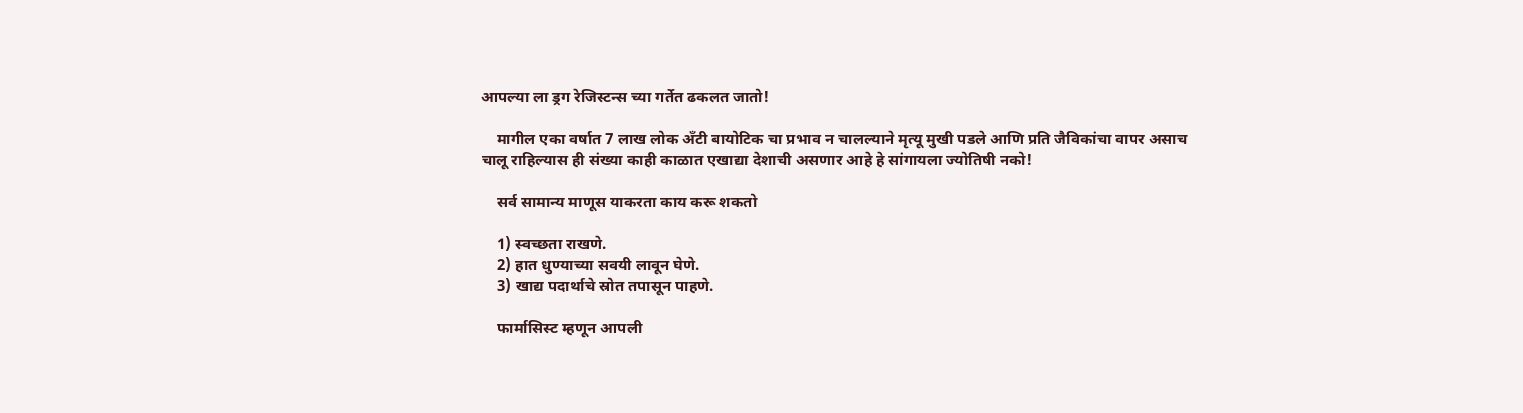आपल्या ला ड्रग रेजिस्टन्स च्या गर्तेत ढकलत जातो!

    मागील एका वर्षात 7 लाख लोक अँटी बायोटिक चा प्रभाव न चालल्याने मृत्यू मुखी पडले आणि प्रति जैविकांचा वापर असाच चालू राहिल्यास ही संख्या काही काळात एखाद्या देशाची असणार आहे हे सांगायला ज्योतिषी नको!

    सर्व सामान्य माणूस याकरता काय करू शकतो

    1) स्वच्छता राखणे.
    2) हात धुण्याच्या सवयी लावून घेणे.
    3) खाद्य पदार्थाचे स्रोत तपासून पाहणे.

    फार्मासिस्ट म्हणून आपली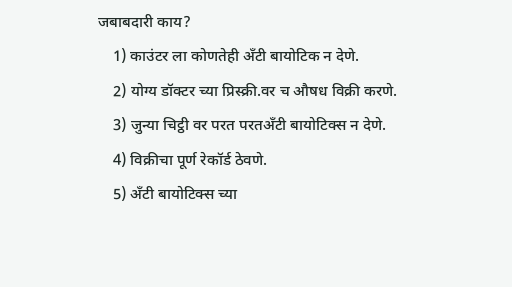जबाबदारी काय?
    1) काउंटर ला कोणतेही अँटी बायोटिक न देणे.
    2) योग्य डॉक्टर च्या प्रिस्क्री.वर च औषध विक्री करणे.
    3) जुन्या चिट्ठी वर परत परतअँटी बायोटिक्स न देणे.
    4) विक्रीचा पूर्ण रेकॉर्ड ठेवणे.
    5) अँटी बायोटिक्स च्या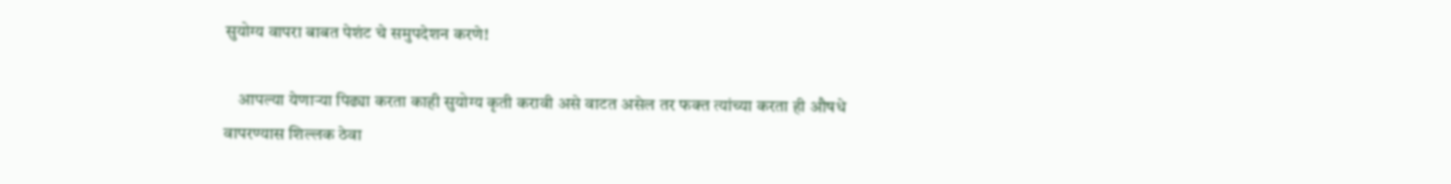सुयोग्य वापरा बाबत पेशंट चे समुपदेशन करणे!

    आपल्या येणाऱ्या पिढ्या करता काही सुयोग्य कृती करावी असे वाटत असेल तर फक्त त्यांच्या करता ही औषधे वापरण्यास शिल्लक ठेवा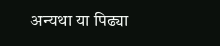अन्यथा या पिढ्या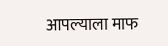आपल्याला माफ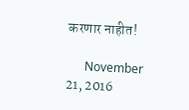करणार नाहीत!

      November 21, 2016